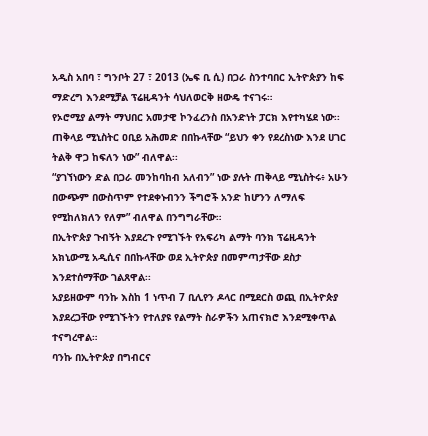አዲስ አበባ ፣ ግንቦት 27 ፣ 2013 (ኤፍ ቢ ሲ) በጋራ ስንተባበር ኢትዮጵያን ከፍ ማድረግ እንደሚቻል ፕሬዚዳንት ሳህለወርቅ ዘውዴ ተናገሩ።
የኦሮሚያ ልማት ማህበር አመታዊ ኮንፈረንስ በአንድነት ፓርክ እየተካሄደ ነው፡፡
ጠቅላይ ሚኒስትር ዐቢይ አሕመድ በበኩላቸው “ይህን ቀን የደረስነው እንደ ሀገር ትልቅ ዋጋ ከፍለን ነው” ብለዋል፡፡
“ያገኘነውን ድል በጋራ መንከባከብ አለብን” ነው ያሉት ጠቅላይ ሚኒስትሩ፥ አሁን በውጭም በውስጥም የተደቀኑብንን ችግሮች አንድ ከሆንን ለማለፍ የሚከለክለን የለም” ብለዋል በንግግራቸው።
በኢትዮጵያ ጉብኝት እያደረጉ የሚገኙት የአፍሪካ ልማት ባንክ ፕሬዚዳንት አክኒውሚ አዲሲና በበኩላቸው ወደ ኢትዮጵያ በመምጣታቸው ደስታ እንደተሰማቸው ገልጸዋል፡፡
አያይዘውም ባንኩ እስከ 1 ነጥብ 7 ቢሊየን ዶላር በሚደርስ ወጪ በኢትዮጵያ እያደረጋቸው የሚገኙትን የተለያዩ የልማት ስራዎችን አጠናክሮ እንደሚቀጥል ተናግረዋል።
ባንኩ በኢትዮጵያ በግብርና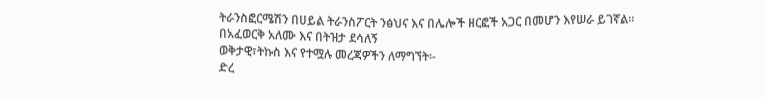ትራንስፎርሜሽን በሀይል ትራንስፖርት ንፅህና እና በሌሎች ዘርፎች አጋር በመሆን እየሠራ ይገኛል።
በአፈወርቅ አለሙ እና በትዝታ ደሳለኝ
ወቅታዊ፣ትኩስ እና የተሟሉ መረጃዎችን ለማግኘት፡-
ድረ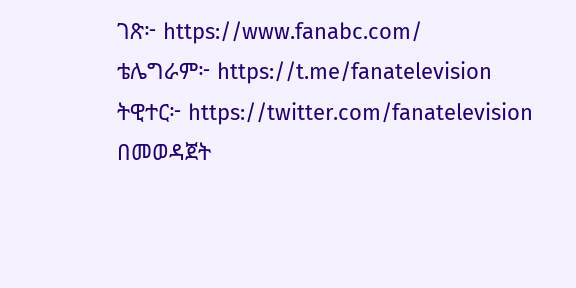ገጽ፦ https://www.fanabc.com/
ቴሌግራም፦ https://t.me/fanatelevision
ትዊተር፦ https://twitter.com/fanatelevision በመወዳጀት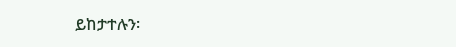ይከታተሉን፡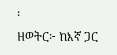፡
ዘወትር፦ ከእኛ ጋር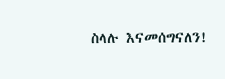ስላሉ እናመሰግናለን!